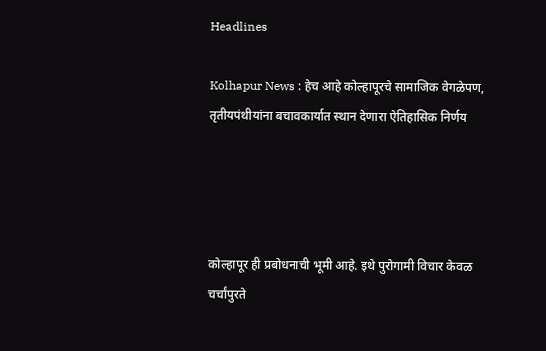Headlines

Kolhapur News : हेच आहे कोल्हापूरचे सामाजिक वेगळेपण, तृतीयपंथीयांना बचावकार्यात स्थान देणारा ऐतिहासिक निर्णय




कोल्हापूर ही प्रबोधनाची भूमी आहे. इथे पुरोगामी विचार केवळ चर्चांपुरते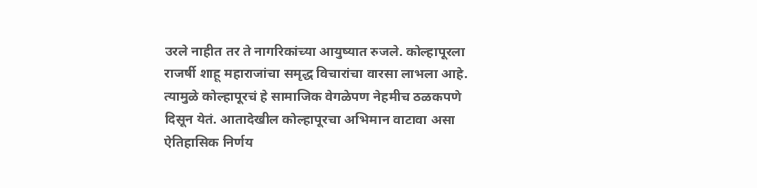उरले नाहीत तर ते नागरिकांच्या आयुष्यात रुजले. कोल्हापूरला राजर्षी शाहू महाराजांचा समृद्ध विचारांचा वारसा लाभला आहे. त्यामुळे कोल्हापूरचं हे सामाजिक वेगळेपण नेहमीच ठळकपणे दिसून येतं. आतादेखील कोल्हापूरचा अभिमान वाटावा असा ऐतिहासिक निर्णय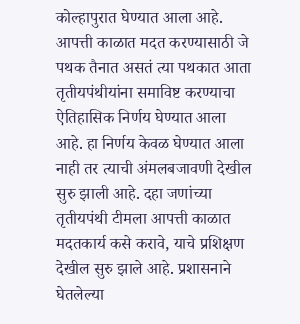कोल्हापुरात घेण्यात आला आहे. आपत्ती काळात मदत करण्यासाठी जे पथक तैनात असतं त्या पथकात आता तृतीयपंथीयांना समाविष्ट करण्याचा ऐतिहासिक निर्णय घेण्यात आला आहे. हा निर्णय केवळ घेण्यात आला नाही तर त्याची अंमलबजावणी देखील सुरु झाली आहे. दहा जणांच्या तृतीयपंथी टीमला आपत्ती काळात मदतकार्य कसे करावे, याचे प्रशिक्षण देखील सुरु झाले आहे. प्रशासनाने घेतलेल्या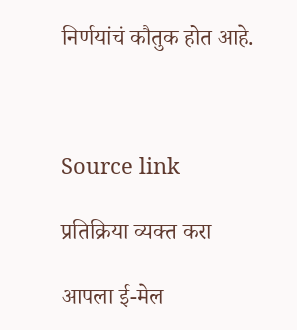निर्णयांचं कौतुक होत आहे.



Source link

प्रतिक्रिया व्यक्त करा

आपला ई-मेल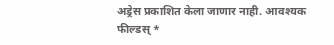अड्रेस प्रकाशित केला जाणार नाही. आवश्यक फील्डस् *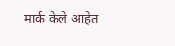मार्क केले आहेत